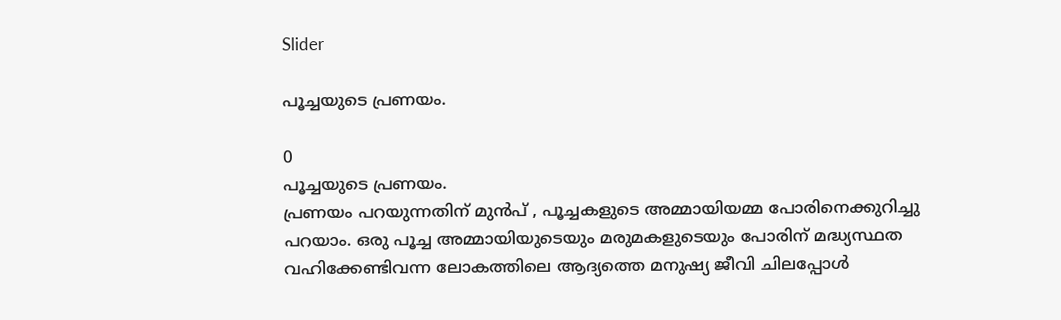Slider

പൂച്ചയുടെ പ്രണയം.

0
പൂച്ചയുടെ പ്രണയം.
പ്രണയം പറയുന്നതിന് മുൻപ് , പൂച്ചകളുടെ അമ്മായിയമ്മ പോരിനെക്കുറിച്ചു പറയാം. ഒരു പൂച്ച അമ്മായിയുടെയും മരുമകളുടെയും പോരിന് മദ്ധ്യസ്ഥത വഹിക്കേണ്ടിവന്ന ലോകത്തിലെ ആദ്യത്തെ മനുഷ്യ ജീവി ചിലപ്പോൾ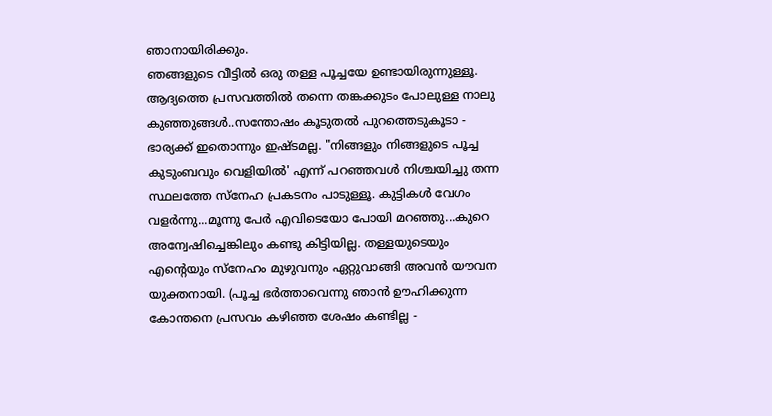ഞാനായിരിക്കും.
ഞങ്ങളുടെ വീട്ടിൽ ഒരു തള്ള പൂച്ചയേ ഉണ്ടായിരുന്നുള്ളൂ. ആദ്യത്തെ പ്രസവത്തിൽ തന്നെ തങ്കക്കുടം പോലുള്ള നാലു കുഞ്ഞുങ്ങൾ..സന്തോഷം കൂടുതൽ പുറത്തെടുകൂടാ - ഭാര്യക്ക് ഇതൊന്നും ഇഷ്ടമല്ല. "നിങ്ങളും നിങ്ങളുടെ പൂച്ച കുടുംബവും വെളിയിൽ' എന്ന് പറഞ്ഞവൾ നിശ്ചയിച്ചു തന്ന സ്ഥലത്തേ സ്നേഹ പ്രകടനം പാടുള്ളൂ. കുട്ടികൾ വേഗം വളർന്നു...മൂന്നു പേർ എവിടെയോ പോയി മറഞ്ഞു...കുറെ അന്വേഷിച്ചെങ്കിലും കണ്ടു കിട്ടിയില്ല. തള്ളയുടെയും എന്റെയും സ്നേഹം മുഴുവനും ഏറ്റുവാങ്ങി അവൻ യൗവന യുക്തനായി. (പൂച്ച ഭർത്താവെന്നു ഞാൻ ഊഹിക്കുന്ന കോന്തനെ പ്രസവം കഴിഞ്ഞ ശേഷം കണ്ടില്ല -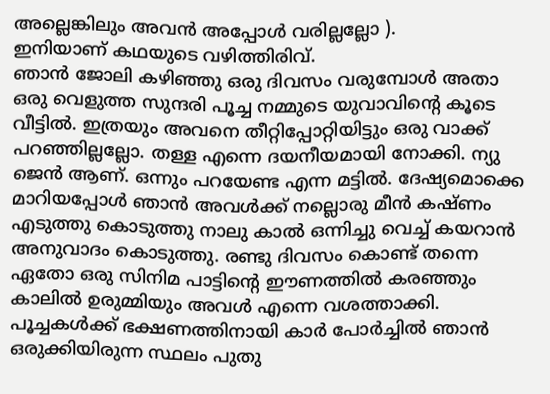അല്ലെങ്കിലും അവൻ അപ്പോൾ വരില്ലല്ലോ ).
ഇനിയാണ് കഥയുടെ വഴിത്തിരിവ്.
ഞാൻ ജോലി കഴിഞ്ഞു ഒരു ദിവസം വരുമ്പോൾ അതാ ഒരു വെളുത്ത സുന്ദരി പൂച്ച നമ്മുടെ യുവാവിന്റെ കൂടെ വീട്ടിൽ. ഇത്രയും അവനെ തീറ്റിപ്പോറ്റിയിട്ടും ഒരു വാക്ക് പറഞ്ഞില്ലല്ലോ. തള്ള എന്നെ ദയനീയമായി നോക്കി. ന്യു ജെൻ ആണ്. ഒന്നും പറയേണ്ട എന്ന മട്ടിൽ. ദേഷ്യമൊക്കെ മാറിയപ്പോൾ ഞാൻ അവൾക്ക് നല്ലൊരു മീൻ കഷ്ണം എടുത്തു കൊടുത്തു നാലു കാൽ ഒന്നിച്ചു വെച്ച് കയറാൻ അനുവാദം കൊടുത്തു. രണ്ടു ദിവസം കൊണ്ട് തന്നെ ഏതോ ഒരു സിനിമ പാട്ടിന്റെ ഈണത്തിൽ കരഞ്ഞും കാലിൽ ഉരുമ്മിയും അവൾ എന്നെ വശത്താക്കി. പൂച്ചകൾക്ക് ഭക്ഷണത്തിനായി കാർ പോർച്ചിൽ ഞാൻ ഒരുക്കിയിരുന്ന സ്ഥലം പുതു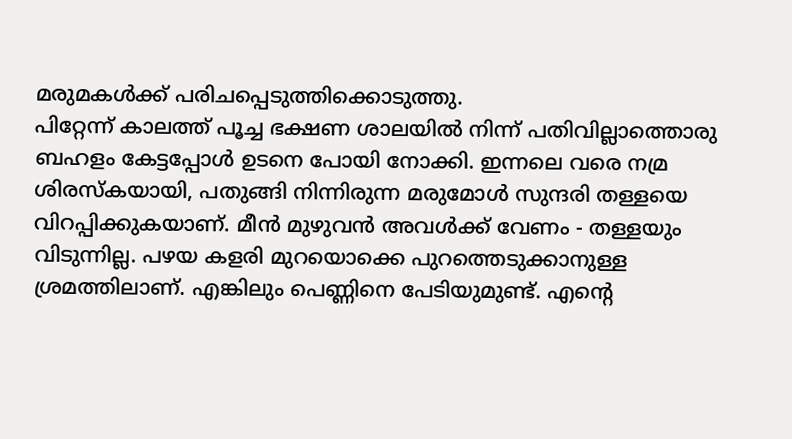മരുമകൾക്ക് പരിചപ്പെടുത്തിക്കൊടുത്തു.
പിറ്റേന്ന് കാലത്ത് പൂച്ച ഭക്ഷണ ശാലയിൽ നിന്ന് പതിവില്ലാത്തൊരു ബഹളം കേട്ടപ്പോൾ ഉടനെ പോയി നോക്കി. ഇന്നലെ വരെ നമ്ര ശിരസ്കയായി, പതുങ്ങി നിന്നിരുന്ന മരുമോൾ സുന്ദരി തള്ളയെ വിറപ്പിക്കുകയാണ്. മീൻ മുഴുവൻ അവൾക്ക് വേണം - തള്ളയും വിടുന്നില്ല. പഴയ കളരി മുറയൊക്കെ പുറത്തെടുക്കാനുള്ള ശ്രമത്തിലാണ്. എങ്കിലും പെണ്ണിനെ പേടിയുമുണ്ട്. എന്റെ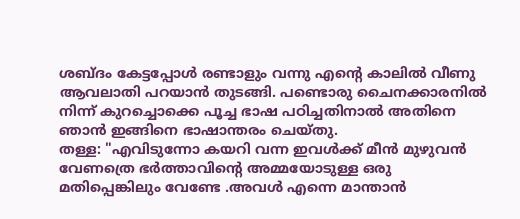ശബ്ദം കേട്ടപ്പോൾ രണ്ടാളും വന്നു എന്റെ കാലിൽ വീണു ആവലാതി പറയാൻ തുടങ്ങി. പണ്ടൊരു ചൈനക്കാരനിൽ നിന്ന് കുറച്ചൊക്കെ പൂച്ച ഭാഷ പഠിച്ചതിനാൽ അതിനെ ഞാൻ ഇങ്ങിനെ ഭാഷാന്തരം ചെയ്തു.
തള്ള: "എവിടുന്നോ കയറി വന്ന ഇവൾക്ക് മീൻ മുഴുവൻ വേണത്രെ ഭർത്താവിന്റെ അമ്മയോടുള്ള ഒരു മതിപ്പെങ്കിലും വേണ്ടേ .അവൾ എന്നെ മാന്താൻ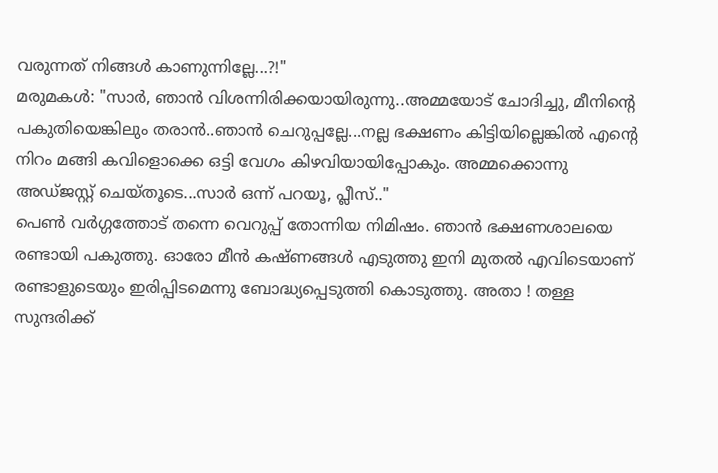വരുന്നത് നിങ്ങൾ കാണുന്നില്ലേ...?!"
മരുമകൾ: "സാർ, ഞാൻ വിശന്നിരിക്കയായിരുന്നു..അമ്മയോട് ചോദിച്ചു, മീനിന്റെ പകുതിയെങ്കിലും തരാൻ..ഞാൻ ചെറുപ്പല്ലേ...നല്ല ഭക്ഷണം കിട്ടിയില്ലെങ്കിൽ എന്റെ നിറം മങ്ങി കവിളൊക്കെ ഒട്ടി വേഗം കിഴവിയായിപ്പോകും. അമ്മക്കൊന്നു അഡ്ജസ്റ്റ് ചെയ്തൂടെ...സാർ ഒന്ന് പറയൂ, പ്ലീസ്.."
പെൺ വർഗ്ഗത്തോട് തന്നെ വെറുപ്പ് തോന്നിയ നിമിഷം. ഞാൻ ഭക്ഷണശാലയെ രണ്ടായി പകുത്തു. ഓരോ മീൻ കഷ്ണങ്ങൾ എടുത്തു ഇനി മുതൽ എവിടെയാണ് രണ്ടാളുടെയും ഇരിപ്പിടമെന്നു ബോദ്ധ്യപ്പെടുത്തി കൊടുത്തു. അതാ ! തള്ള സുന്ദരിക്ക്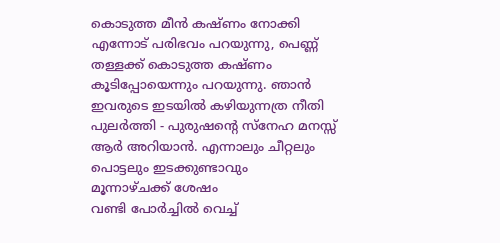കൊടുത്ത മീൻ കഷ്ണം നോക്കി എന്നോട് പരിഭവം പറയുന്നു, പെണ്ണ് തള്ളക്ക് കൊടുത്ത കഷ്ണം കൂടിപ്പോയെന്നും പറയുന്നു. ഞാൻ ഇവരുടെ ഇടയിൽ കഴിയുന്നത്ര നീതി പുലർത്തി - പുരുഷന്റെ സ്നേഹ മനസ്സ് ആർ അറിയാൻ. എന്നാലും ചീറ്റലും പൊട്ടലും ഇടക്കുണ്ടാവും
മൂന്നാഴ്ചക്ക് ശേഷം
വണ്ടി പോർച്ചിൽ വെച്ച്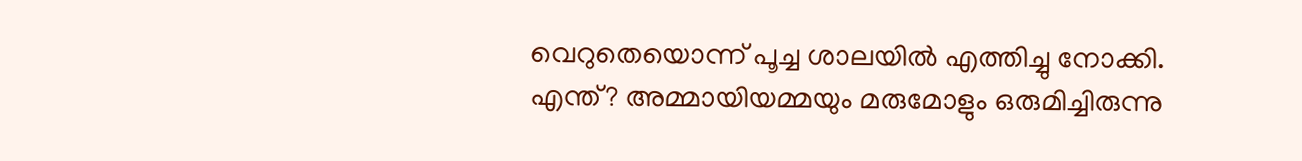വെറുതെയൊന്ന് പൂച്ച ശാലയിൽ എത്തിച്ചു നോക്കി. എന്ത്? അമ്മായിയമ്മയും മരുമോളും ഒരുമിച്ചിരുന്നു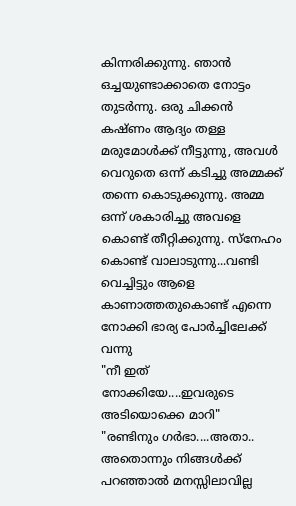കിന്നരിക്കുന്നു. ഞാൻ ഒച്ചയുണ്ടാക്കാതെ നോട്ടം തുടർന്നു. ഒരു ചിക്കൻ കഷ്ണം ആദ്യം തള്ള മരുമോൾക്ക് നീട്ടുന്നു, അവൾ വെറുതെ ഒന്ന് കടിച്ചു അമ്മക്ക് തന്നെ കൊടുക്കുന്നു. അമ്മ ഒന്ന് ശകാരിച്ചു അവളെ കൊണ്ട് തീറ്റിക്കുന്നു. സ്നേഹം കൊണ്ട് വാലാടുന്നു...വണ്ടി വെച്ചിട്ടും ആളെ കാണാത്തതുകൊണ്ട് എന്നെ നോക്കി ഭാര്യ പോർച്ചിലേക്ക് വന്നു
"നീ ഇത് നോക്കിയേ....ഇവരുടെ അടിയൊക്കെ മാറി"
"രണ്ടിനും ഗർഭാ....അതാ.. അതൊന്നും നിങ്ങൾക്ക് പറഞ്ഞാൽ മനസ്സിലാവില്ല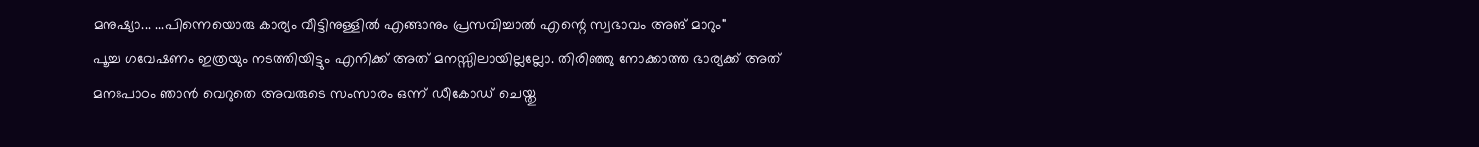മനുഷ്യാ... ...പിന്നെയൊരു കാര്യം വീട്ടിനുള്ളിൽ എങ്ങാനും പ്രസവിച്ചാൽ എന്റെ സ്വഭാവം അങ് മാറും"
പൂച്ച ഗവേഷണം ഇത്രയും നടത്തിയിട്ടും എനിക്ക് അത് മനസ്സിലായില്ലല്ലോ. തിരിഞ്ഞു നോക്കാത്ത ഭാര്യക്ക് അത് മനഃപാഠം ഞാൻ വെറുതെ അവരുടെ സംസാരം ഒന്ന് ഡീകോഡ് ചെയ്തു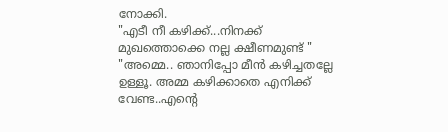നോക്കി.
"എടീ നീ കഴിക്ക്‌...നിനക്ക് മുഖത്തൊക്കെ നല്ല ക്ഷീണമുണ്ട് "
"അമ്മെ.. ഞാനിപ്പോ മീൻ കഴിച്ചതല്ലേ ഉള്ളൂ. അമ്മ കഴിക്കാതെ എനിക്ക് വേണ്ട..എന്റെ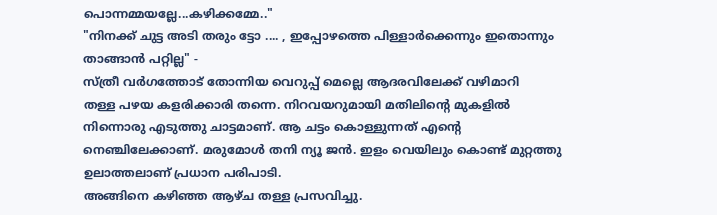പൊന്നമ്മയല്ലേ...കഴിക്കമ്മേ.."
"നിനക്ക് ചുട്ട അടി തരും ട്ടോ .... , ഇപ്പോഴത്തെ പിള്ളാർക്കെന്നും ഇതൊന്നും താങ്ങാൻ പറ്റില്ല" -
സ്ത്രീ വർഗത്തോട് തോന്നിയ വെറുപ്പ് മെല്ലെ ആദരവിലേക്ക് വഴിമാറി
തള്ള പഴയ കളരിക്കാരി തന്നെ. നിറവയറുമായി മതിലിന്റെ മുകളിൽ നിന്നൊരു എടുത്തു ചാട്ടമാണ്. ആ ചട്ടം കൊള്ളുന്നത് എന്റെ നെഞ്ചിലേക്കാണ്. മരുമോൾ തനി ന്യൂ ജൻ. ഇളം വെയിലും കൊണ്ട് മുറ്റത്തു ഉലാത്തലാണ് പ്രധാന പരിപാടി.
അങ്ങിനെ കഴിഞ്ഞ ആഴ്ച തള്ള പ്രസവിച്ചു.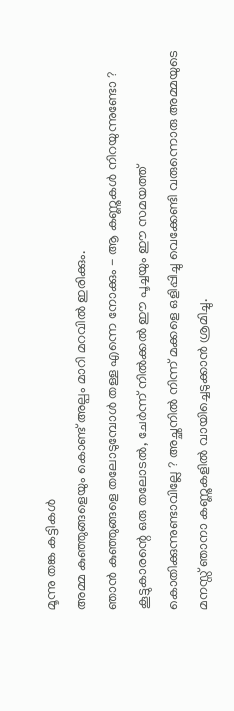മൂന്നു തങ്ക കട്ടികൾ
അമ്മ കുഞ്ഞുങ്ങളെയും കൊണ്ട് അല്പം മാറി മറവിൽ ഇരിക്കും.
ഞാൻ കുഞ്ഞുങ്ങളെ തലോടുമ്പോൾ തള്ള എന്നെ നോക്കും - ആ കണ്ണുകൾ നിറയുന്നുണ്ടോ ? കൂട്ടുകാരന്റെ ഒരു തലോടൽ, ചേർന്ന് നിൽക്കൽ ഈ പൂച്ചയും ഈ സമയത്ത് കൊതിക്കുന്നുണ്ടാവില്ലേ ? അച്ഛനിൽ നിന്ന് മക്കളെ ഒളിപ്പിച്ചു വെക്കേണ്ടി വരുന്നൊരു അമ്മയുടെ മനസ്സ് ഞാനാ കണ്ണുകളിൽ വായിച്ചെടുക്കാൻ ശ്രമിച്ചു.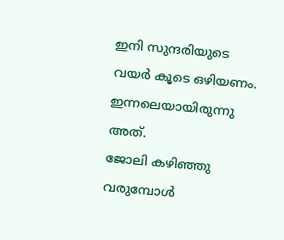ഇനി സുന്ദരിയുടെ വയർ കൂടെ ഒഴിയണം.
ഇന്നലെയായിരുന്നു അത്.
ജോലി കഴിഞ്ഞു വരുമ്പോൾ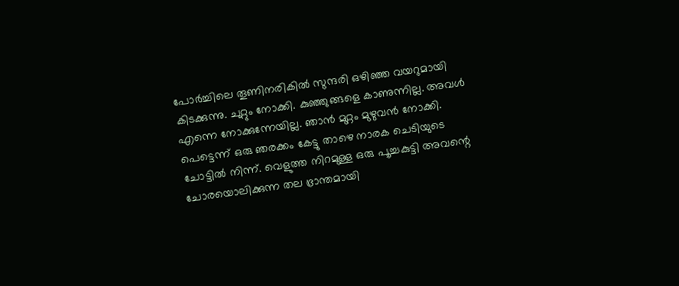പോർച്ചിലെ തൂണിനരികിൽ സുന്ദരി ഒഴിഞ്ഞ വയറുമായി കിടക്കുന്നു. ചുറ്റും നോക്കി. കുഞ്ഞുങ്ങളെ കാണുന്നില്ല. അവൾ എന്നെ നോക്കുന്നേയില്ല. ഞാൻ മുറ്റം മുഴുവൻ നോക്കി. പെട്ടെന്ന് ഒരു ഞരക്കം കേട്ടു താഴെ നാരക ചെടിയുടെ ചോട്ടിൽ നിന്ന്. വെളുത്ത നിറമുള്ള ഒരു പൂച്ചകുട്ടി അവന്റെ ചോരയൊലിക്കുന്ന തല ഭ്രാന്തമായി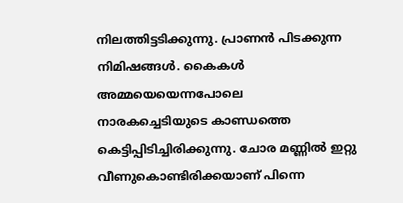നിലത്തിട്ടടിക്കുന്നു. പ്രാണൻ പിടക്കുന്ന നിമിഷങ്ങൾ. കൈകൾ അമ്മയെയെന്നപോലെ നാരകച്ചെടിയുടെ കാണ്ഡത്തെ കെട്ടിപ്പിടിച്ചിരിക്കുന്നു. ചോര മണ്ണിൽ ഇറ്റു വീണുകൊണ്ടിരിക്കയാണ് പിന്നെ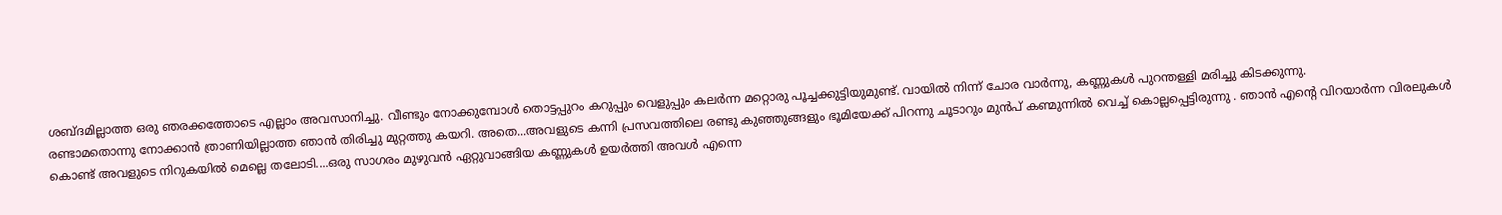ശബ്ദമില്ലാത്ത ഒരു ഞരക്കത്തോടെ എല്ലാം അവസാനിച്ചു. വീണ്ടും നോക്കുമ്പോൾ തൊട്ടപ്പുറം കറുപ്പും വെളുപ്പും കലർന്ന മറ്റൊരു പൂച്ചക്കുട്ടിയുമുണ്ട്. വായിൽ നിന്ന് ചോര വാർന്നു, കണ്ണുകൾ പുറന്തള്ളി മരിച്ചു കിടക്കുന്നു.
രണ്ടാമതൊന്നു നോക്കാൻ ത്രാണിയില്ലാത്ത ഞാൻ തിരിച്ചു മുറ്റത്തു കയറി. അതെ...അവളുടെ കന്നി പ്രസവത്തിലെ രണ്ടു കുഞ്ഞുങ്ങളും ഭൂമിയേക്ക് പിറന്നു ചൂടാറും മുൻപ് കണ്മുന്നിൽ വെച്ച് കൊല്ലപ്പെട്ടിരുന്നു . ഞാൻ എന്റെ വിറയാർന്ന വിരലുകൾ കൊണ്ട് അവളുടെ നിറുകയിൽ മെല്ലെ തലോടി....ഒരു സാഗരം മുഴുവൻ ഏറ്റുവാങ്ങിയ കണ്ണുകൾ ഉയർത്തി അവൾ എന്നെ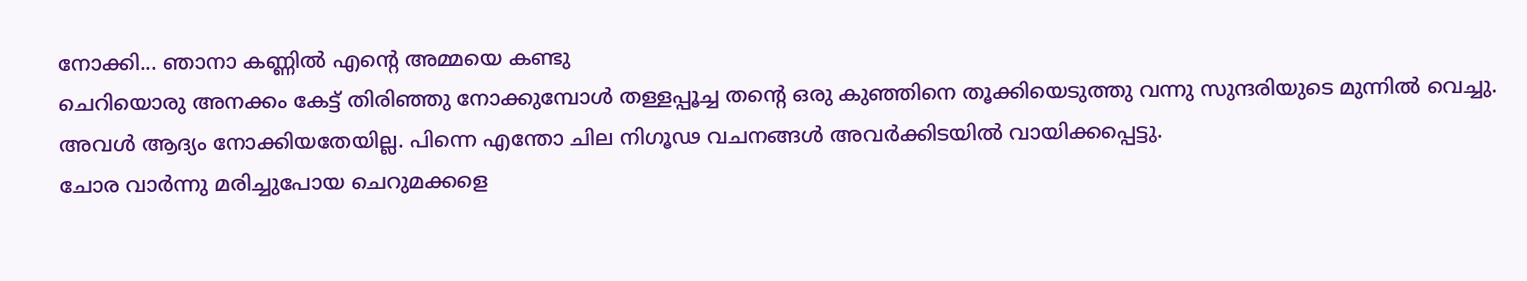നോക്കി... ഞാനാ കണ്ണിൽ എന്റെ അമ്മയെ കണ്ടു
ചെറിയൊരു അനക്കം കേട്ട് തിരിഞ്ഞു നോക്കുമ്പോൾ തള്ളപ്പൂച്ച തന്റെ ഒരു കുഞ്ഞിനെ തൂക്കിയെടുത്തു വന്നു സുന്ദരിയുടെ മുന്നിൽ വെച്ചു. അവൾ ആദ്യം നോക്കിയതേയില്ല. പിന്നെ എന്തോ ചില നിഗൂഢ വചനങ്ങൾ അവർക്കിടയിൽ വായിക്കപ്പെട്ടു.
ചോര വാർന്നു മരിച്ചുപോയ ചെറുമക്കളെ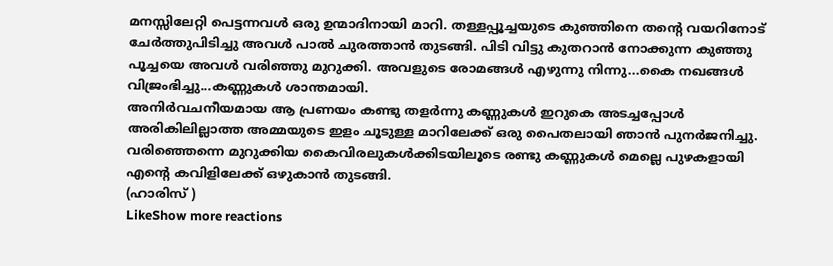മനസ്സിലേറ്റി പെട്ടന്നവൾ ഒരു ഉന്മാദിനായി മാറി. തള്ളപ്പൂച്ചയുടെ കുഞ്ഞിനെ തന്റെ വയറിനോട് ചേർത്തുപിടിച്ചു അവൾ പാൽ ചുരത്താൻ തുടങ്ങി. പിടി വിട്ടു കുതറാൻ നോക്കുന്ന കുഞ്ഞു പൂച്ചയെ അവൾ വരിഞ്ഞു മുറുക്കി. അവളുടെ രോമങ്ങൾ എഴുന്നു നിന്നു...കൈ നഖങ്ങൾ വിജ്രംഭിച്ചു...കണ്ണുകൾ ശാന്തമായി.
അനിർവചനീയമായ ആ പ്രണയം കണ്ടു തളർന്നു കണ്ണുകൾ ഇറുകെ അടച്ചപ്പോൾ അരികിലില്ലാത്ത അമ്മയുടെ ഇളം ചൂടുള്ള മാറിലേക്ക് ഒരു പൈതലായി ഞാൻ പുനർജനിച്ചു. വരിഞ്ഞെന്നെ മുറുക്കിയ കൈവിരലുകൾക്കിടയിലൂടെ രണ്ടു കണ്ണുകൾ മെല്ലെ പുഴകളായി എന്റെ കവിളിലേക്ക് ഒഴുകാൻ തുടങ്ങി.
(ഹാരിസ് )
LikeShow more reactions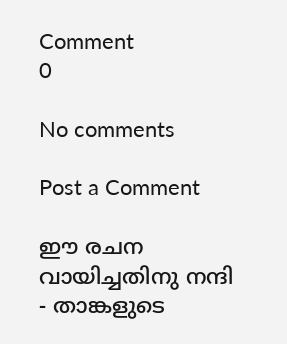Comment
0

No comments

Post a Comment

ഈ രചന വായിച്ചതിനു നന്ദി - താങ്കളുടെ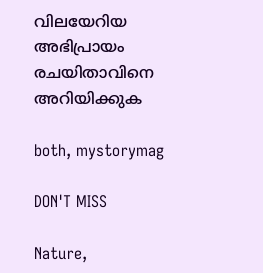വിലയേറിയ അഭിപ്രായം രചയിതാവിനെ അറിയിക്കുക

both, mystorymag

DON'T MISS

Nature,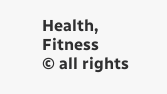Health, Fitness
© all rights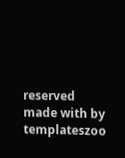reserved
made with by templateszoo